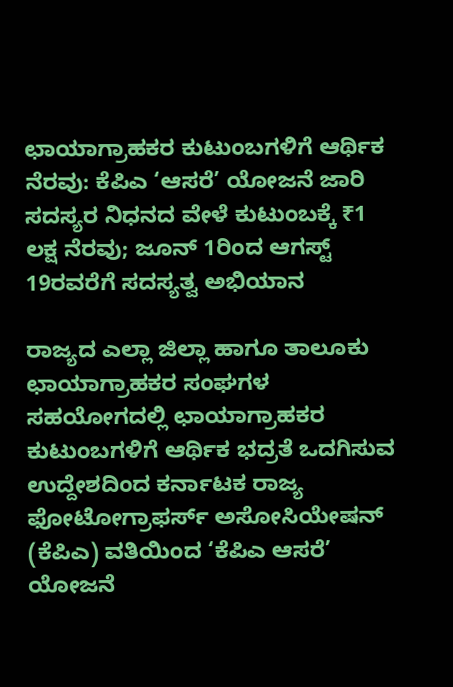ಛಾಯಾಗ್ರಾಹಕರ ಕುಟುಂಬಗಳಿಗೆ ಆರ್ಥಿಕ ನೆರವು: ಕೆಪಿಎ ‘ಆಸರೆ’ ಯೋಜನೆ ಜಾರಿ
ಸದಸ್ಯರ ನಿಧನದ ವೇಳೆ ಕುಟುಂಬಕ್ಕೆ ₹1 ಲಕ್ಷ ನೆರವು; ಜೂನ್ 1ರಿಂದ ಆಗಸ್ಟ್ 19ರವರೆಗೆ ಸದಸ್ಯತ್ವ ಅಭಿಯಾನ

ರಾಜ್ಯದ ಎಲ್ಲಾ ಜಿಲ್ಲಾ ಹಾಗೂ ತಾಲೂಕು ಛಾಯಾಗ್ರಾಹಕರ ಸಂಘಗಳ ಸಹಯೋಗದಲ್ಲಿ ಛಾಯಾಗ್ರಾಹಕರ ಕುಟುಂಬಗಳಿಗೆ ಆರ್ಥಿಕ ಭದ್ರತೆ ಒದಗಿಸುವ ಉದ್ದೇಶದಿಂದ ಕರ್ನಾಟಕ ರಾಜ್ಯ ಫೋಟೋಗ್ರಾಫರ್ಸ್ ಅಸೋಸಿಯೇಷನ್ (ಕೆಪಿಎ) ವತಿಯಿಂದ ‘ಕೆಪಿಎ ಆಸರೆ’ ಯೋಜನೆ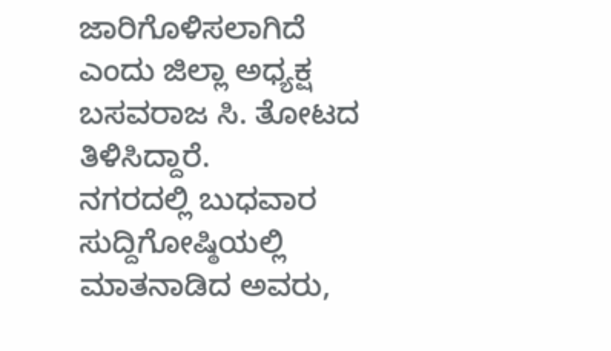ಜಾರಿಗೊಳಿಸಲಾಗಿದೆ ಎಂದು ಜಿಲ್ಲಾ ಅಧ್ಯಕ್ಷ ಬಸವರಾಜ ಸಿ. ತೋಟದ ತಿಳಿಸಿದ್ದಾರೆ.
ನಗರದಲ್ಲಿ ಬುಧವಾರ ಸುದ್ದಿಗೋಷ್ಠಿಯಲ್ಲಿ ಮಾತನಾಡಿದ ಅವರು,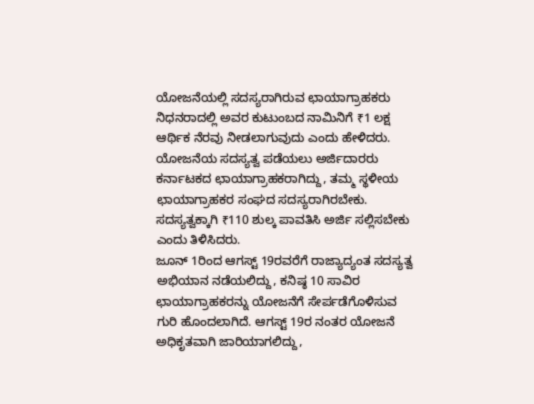ಯೋಜನೆಯಲ್ಲಿ ಸದಸ್ಯರಾಗಿರುವ ಛಾಯಾಗ್ರಾಹಕರು ನಿಧನರಾದಲ್ಲಿ ಅವರ ಕುಟುಂಬದ ನಾಮಿನಿಗೆ ₹1 ಲಕ್ಷ ಆರ್ಥಿಕ ನೆರವು ನೀಡಲಾಗುವುದು ಎಂದು ಹೇಳಿದರು.
ಯೋಜನೆಯ ಸದಸ್ಯತ್ವ ಪಡೆಯಲು ಅರ್ಜಿದಾರರು ಕರ್ನಾಟಕದ ಛಾಯಾಗ್ರಾಹಕರಾಗಿದ್ದು, ತಮ್ಮ ಸ್ಥಳೀಯ ಛಾಯಾಗ್ರಾಹಕರ ಸಂಘದ ಸದಸ್ಯರಾಗಿರಬೇಕು. ಸದಸ್ಯತ್ವಕ್ಕಾಗಿ ₹110 ಶುಲ್ಕ ಪಾವತಿಸಿ ಅರ್ಜಿ ಸಲ್ಲಿಸಬೇಕು ಎಂದು ತಿಳಿಸಿದರು.
ಜೂನ್ 1ರಿಂದ ಆಗಸ್ಟ್ 19ರವರೆಗೆ ರಾಜ್ಯಾದ್ಯಂತ ಸದಸ್ಯತ್ವ ಅಭಿಯಾನ ನಡೆಯಲಿದ್ದು, ಕನಿಷ್ಠ 10 ಸಾವಿರ ಛಾಯಾಗ್ರಾಹಕರನ್ನು ಯೋಜನೆಗೆ ಸೇರ್ಪಡೆಗೊಳಿಸುವ ಗುರಿ ಹೊಂದಲಾಗಿದೆ. ಆಗಸ್ಟ್ 19ರ ನಂತರ ಯೋಜನೆ ಅಧಿಕೃತವಾಗಿ ಜಾರಿಯಾಗಲಿದ್ದು,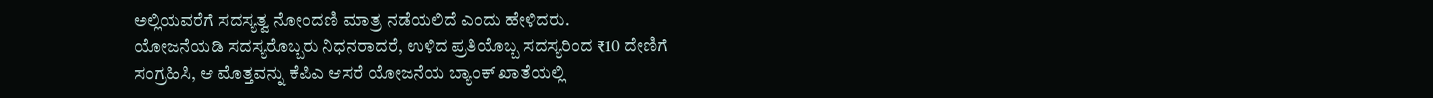ಅಲ್ಲಿಯವರೆಗೆ ಸದಸ್ಯತ್ವ ನೋಂದಣಿ ಮಾತ್ರ ನಡೆಯಲಿದೆ ಎಂದು ಹೇಳಿದರು.
ಯೋಜನೆಯಡಿ ಸದಸ್ಯರೊಬ್ಬರು ನಿಧನರಾದರೆ, ಉಳಿದ ಪ್ರತಿಯೊಬ್ಬ ಸದಸ್ಯರಿಂದ ₹10 ದೇಣಿಗೆ ಸಂಗ್ರಹಿಸಿ, ಆ ಮೊತ್ತವನ್ನು ಕೆಪಿಎ ಆಸರೆ ಯೋಜನೆಯ ಬ್ಯಾಂಕ್ ಖಾತೆಯಲ್ಲಿ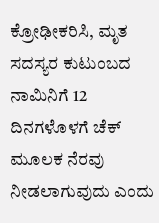ಕ್ರೋಢೀಕರಿಸಿ, ಮೃತ ಸದಸ್ಯರ ಕುಟುಂಬದ ನಾಮಿನಿಗೆ 12 ದಿನಗಳೊಳಗೆ ಚೆಕ್ ಮೂಲಕ ನೆರವು ನೀಡಲಾಗುವುದು ಎಂದು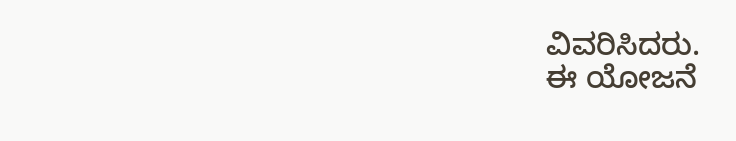ವಿವರಿಸಿದರು.
ಈ ಯೋಜನೆ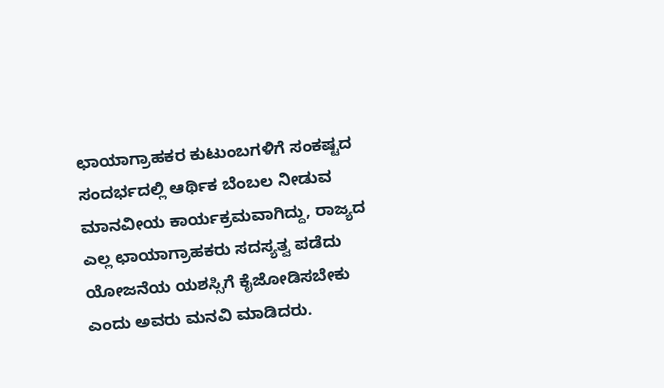ಛಾಯಾಗ್ರಾಹಕರ ಕುಟುಂಬಗಳಿಗೆ ಸಂಕಷ್ಟದ ಸಂದರ್ಭದಲ್ಲಿ ಆರ್ಥಿಕ ಬೆಂಬಲ ನೀಡುವ ಮಾನವೀಯ ಕಾರ್ಯಕ್ರಮವಾಗಿದ್ದು, ರಾಜ್ಯದ ಎಲ್ಲ ಛಾಯಾಗ್ರಾಹಕರು ಸದಸ್ಯತ್ವ ಪಡೆದು ಯೋಜನೆಯ ಯಶಸ್ಸಿಗೆ ಕೈಜೋಡಿಸಬೇಕು ಎಂದು ಅವರು ಮನವಿ ಮಾಡಿದರು.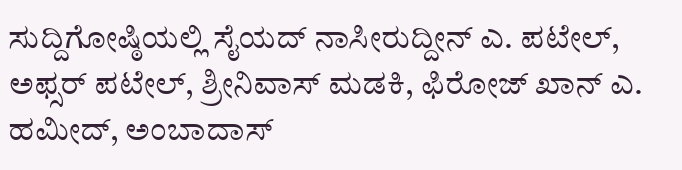ಸುದ್ದಿಗೋಷ್ಠಿಯಲ್ಲಿ ಸೈಯದ್ ನಾಸೀರುದ್ದೀನ್ ಎ. ಪಟೇಲ್, ಅಫ್ಸರ್ ಪಟೇಲ್, ಶ್ರೀನಿವಾಸ್ ಮಡಕಿ, ಫಿರೋಜ್ ಖಾನ್ ಎ. ಹಮೀದ್, ಅಂಬಾದಾಸ್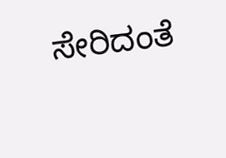ಸೇರಿದಂತೆ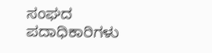ಸಂಘದ ಪದಾಧಿಕಾರಿಗಳು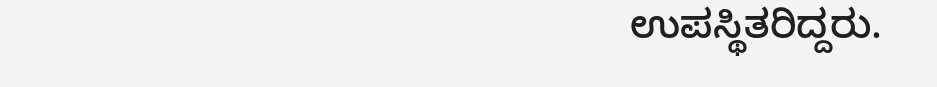ಉಪಸ್ಥಿತರಿದ್ದರು.